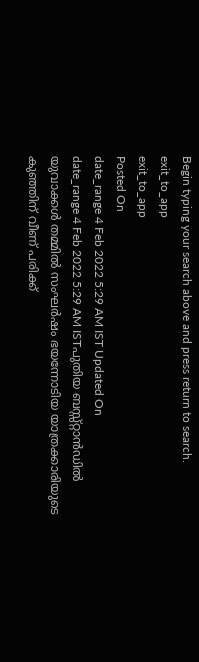Begin typing your search above and press return to search.
exit_to_app
exit_to_app
Posted On
date_range 4 Feb 2022 5:29 AM IST Updated On
date_range 4 Feb 2022 5:29 AM ISTപുതിയ ബസ്സ്റ്റാൻഡിൽ യുവാക്കൾ തമ്മിൽ സംഘർഷം ഭയന്നോടിയ യാത്രക്കാരിയുടെ കുഞ്ഞിന് വീണ് പരിക്ക്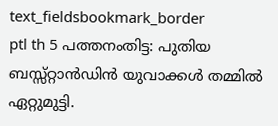text_fieldsbookmark_border
ptl th 5 പത്തനംതിട്ട: പുതിയ ബസ്സ്റ്റാൻഡിൻ യുവാക്കൾ തമ്മിൽ ഏറ്റുമുട്ടി.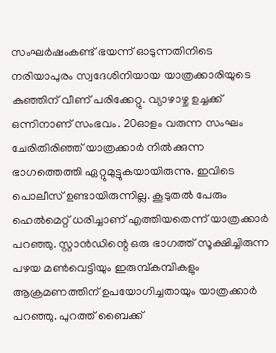സംഘർഷംകണ്ട് ഭയന്ന് ഓടുന്നതിനിടെ നരിയാപുരം സ്വദേശിനിയായ യാത്രക്കാരിയുടെ കുഞ്ഞിന് വീണ് പരിക്കേറ്റു. വ്യാഴാഴ്ച ഉച്ചക്ക് ഒന്നിനാണ് സംഭവം. 20ഓളം വരുന്ന സംഘം ചേരിതിരിഞ്ഞ് യാത്രക്കാർ നിൽക്കുന്ന ഭാഗത്തെത്തി ഏറ്റുമുട്ടുകയായിരുന്നു. ഇവിടെ പൊലീസ് ഉണ്ടായിരുന്നില്ല. കൂടുതൽ പേരും ഹെൽമെറ്റ് ധരിച്ചാണ് എത്തിയതെന്ന് യാത്രക്കാർ പറഞ്ഞു. സ്റ്റാൻഡിന്റെ ഒരു ഭാഗത്ത് സൂക്ഷിച്ചിരുന്ന പഴയ മൺവെട്ടിയും ഇരുമ്പ്കമ്പികളും ആക്രമണത്തിന് ഉപയോഗിച്ചതായും യാത്രക്കാർ പറഞ്ഞു. പുറത്ത് ബൈക്ക്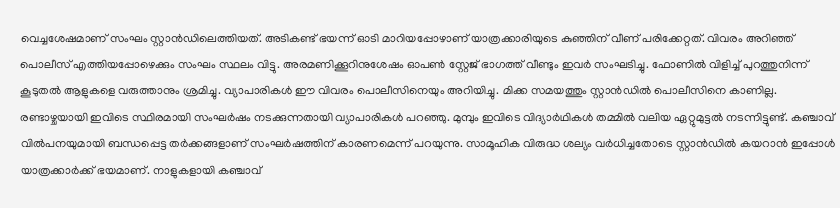വെച്ചശേഷമാണ് സംഘം സ്റ്റാൻഡിലെത്തിയത്. അടികണ്ട് ഭയന്ന് ഓടി മാറിയപ്പോഴാണ് യാത്രക്കാരിയുടെ കുഞ്ഞിന് വീണ് പരിക്കേറ്റത്. വിവരം അറിഞ്ഞ് പൊലീസ് എത്തിയപ്പോഴെക്കും സംഘം സ്ഥലം വിട്ടു. അരമണിക്കൂറിനുശേഷം ഓപൺ സ്റ്റേജ് ഭാഗത്ത് വീണ്ടും ഇവർ സംഘടിച്ചു. ഫോണിൽ വിളിച്ച് പുറത്തുനിന്ന് കൂടുതൽ ആളുകളെ വരുത്താനും ശ്രമിച്ചു. വ്യാപാരികൾ ഈ വിവരം പൊലീസിനെയും അറിയിച്ചു. മിക്ക സമയത്തും സ്റ്റാൻഡിൽ പൊലീസിനെ കാണില്ല. രണ്ടാഴ്ചയായി ഇവിടെ സ്ഥിരമായി സംഘർഷം നടക്കുന്നതായി വ്യാപാരികൾ പറഞ്ഞു. മുമ്പും ഇവിടെ വിദ്യാർഥികൾ തമ്മിൽ വലിയ ഏറ്റുമുട്ടൽ നടന്നിട്ടുണ്ട്. കഞ്ചാവ് വിൽപനയുമായി ബന്ധപ്പെട്ട തർക്കങ്ങളാണ് സംഘർഷത്തിന് കാരണമെന്ന് പറയുന്നു. സാമൂഹിക വിരുദ്ധ ശല്യം വർധിച്ചതോടെ സ്റ്റാൻഡിൽ കയറാൻ ഇപ്പോൾ യാത്രക്കാർക്ക് ഭയമാണ്. നാളുകളായി കഞ്ചാവ്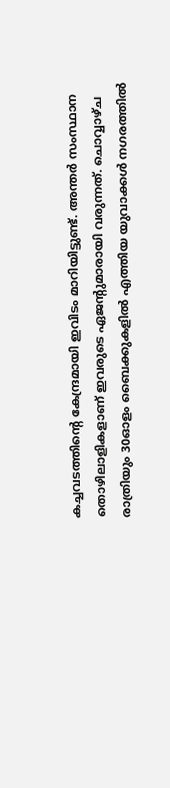കച്ചവടത്തിന്റെ കേന്ദ്രമായി ഇവിടം മാറിയിട്ടുണ്ട്. അന്തർ സംസ്ഥാന തൊഴിലാളികളാണ് ഇവരുടെ ഏജന്റുമാരായി വരുന്നത്. ചൊവ്വാഴ്ച രാത്രിയും 30ഓളം ബൈക്കുകളിൽ എത്തിയ യുവാക്കൾ നഗരത്തിൽ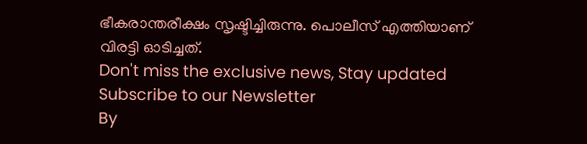ഭീകരാന്തരീക്ഷം സൃഷ്ടിച്ചിരുന്നു. പൊലീസ് എത്തിയാണ് വിരട്ടി ഓടിച്ചത്.
Don't miss the exclusive news, Stay updated
Subscribe to our Newsletter
By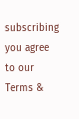subscribing you agree to our Terms &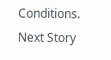Conditions.
Next Story